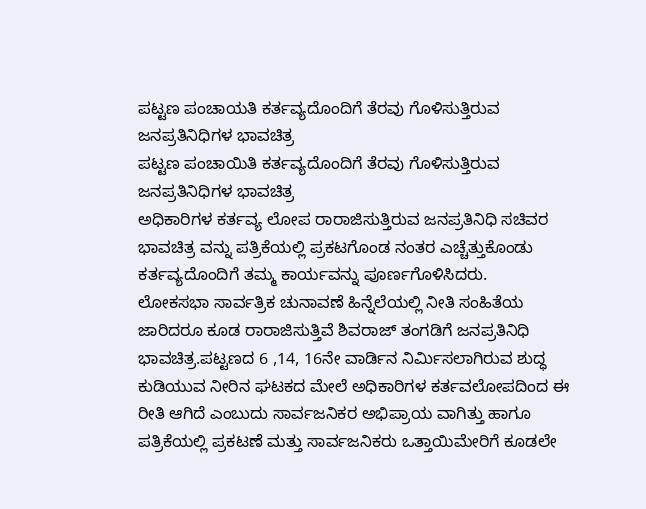ಪಟ್ಟಣ ಪಂಚಾಯತಿ ಕರ್ತವ್ಯದೊಂದಿಗೆ ತೆರವು ಗೊಳಿಸುತ್ತಿರುವ ಜನಪ್ರತಿನಿಧಿಗಳ ಭಾವಚಿತ್ರ
ಪಟ್ಟಣ ಪಂಚಾಯಿತಿ ಕರ್ತವ್ಯದೊಂದಿಗೆ ತೆರವು ಗೊಳಿಸುತ್ತಿರುವ ಜನಪ್ರತಿನಿಧಿಗಳ ಭಾವಚಿತ್ರ
ಅಧಿಕಾರಿಗಳ ಕರ್ತವ್ಯ ಲೋಪ ರಾರಾಜಿಸುತ್ತಿರುವ ಜನಪ್ರತಿನಿಧಿ ಸಚಿವರ ಭಾವಚಿತ್ರ ವನ್ನು ಪತ್ರಿಕೆಯಲ್ಲಿ ಪ್ರಕಟಗೊಂಡ ನಂತರ ಎಚ್ಚೆತ್ತುಕೊಂಡು ಕರ್ತವ್ಯದೊಂದಿಗೆ ತಮ್ಮ ಕಾರ್ಯವನ್ನು ಪೂರ್ಣಗೊಳಿಸಿದರು.
ಲೋಕಸಭಾ ಸಾರ್ವತ್ರಿಕ ಚುನಾವಣೆ ಹಿನ್ನೆಲೆಯಲ್ಲಿ ನೀತಿ ಸಂಹಿತೆಯ ಜಾರಿದರೂ ಕೂಡ ರಾರಾಜಿಸುತ್ತಿವೆ ಶಿವರಾಜ್ ತಂಗಡಿಗೆ ಜನಪ್ರತಿನಿಧಿ ಭಾವಚಿತ್ರ.ಪಟ್ಟಣದ 6 ,14, 16ನೇ ವಾರ್ಡಿನ ನಿರ್ಮಿಸಲಾಗಿರುವ ಶುದ್ಧ ಕುಡಿಯುವ ನೀರಿನ ಘಟಕದ ಮೇಲೆ ಅಧಿಕಾರಿಗಳ ಕರ್ತವಲೋಪದಿಂದ ಈ ರೀತಿ ಆಗಿದೆ ಎಂಬುದು ಸಾರ್ವಜನಿಕರ ಅಭಿಪ್ರಾಯ ವಾಗಿತ್ತು ಹಾಗೂ ಪತ್ರಿಕೆಯಲ್ಲಿ ಪ್ರಕಟಣೆ ಮತ್ತು ಸಾರ್ವಜನಿಕರು ಒತ್ತಾಯಿಮೇರಿಗೆ ಕೂಡಲೇ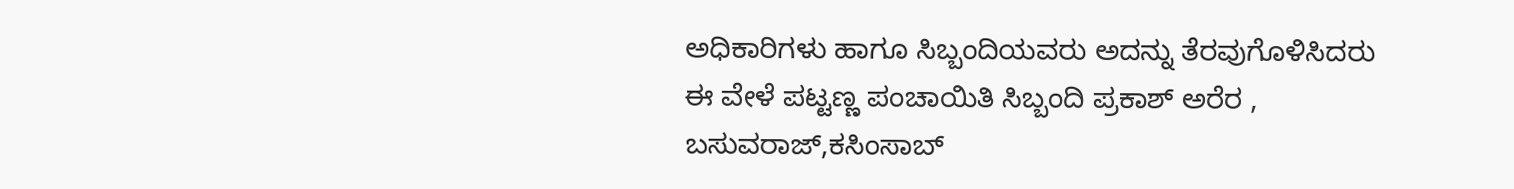ಅಧಿಕಾರಿಗಳು ಹಾಗೂ ಸಿಬ್ಬಂದಿಯವರು ಅದನ್ನು ತೆರವುಗೊಳಿಸಿದರು ಈ ವೇಳೆ ಪಟ್ಟಣ್ಣ ಪಂಚಾಯಿತಿ ಸಿಬ್ಬಂದಿ ಪ್ರಕಾಶ್ ಅರೆರ , ಬಸುವರಾಜ್,ಕಸಿಂಸಾಬ್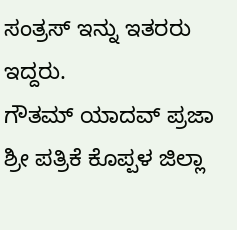ಸಂತ್ರಸ್ ಇನ್ನು ಇತರರು ಇದ್ದರು.
ಗೌತಮ್ ಯಾದವ್ ಪ್ರಜಾ ಶ್ರೀ ಪತ್ರಿಕೆ ಕೊಪ್ಪಳ ಜಿಲ್ಲಾ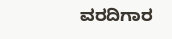ವರದಿಗಾರ